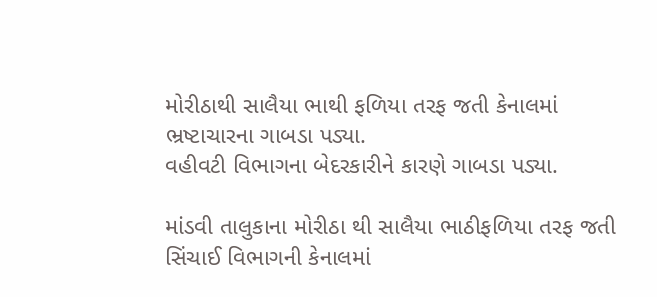મોરીઠાથી સાલૈયા ભાથી ફળિયા તરફ જતી કેનાલમાં ભ્રષ્ટાચારના ગાબડા પડ્યા.
વહીવટી વિભાગના બેદરકારીને કારણે ગાબડા પડ્યા.

માંડવી તાલુકાના મોરીઠા થી સાલૈયા ભાઠીફળિયા તરફ જતી સિંચાઈ વિભાગની કેનાલમાં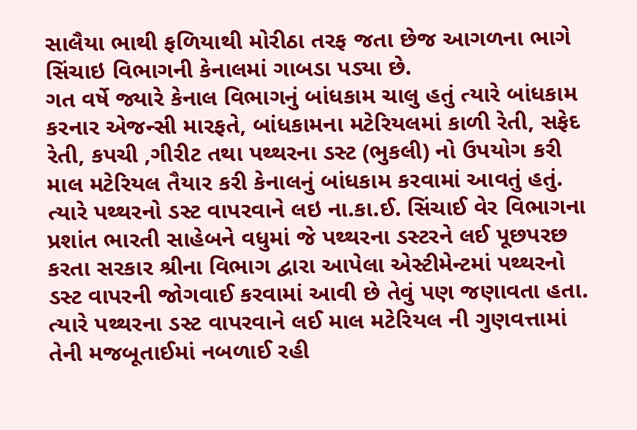સાલૈયા ભાથી ફળિયાથી મોરીઠા તરફ જતા છેજ આગળના ભાગે સિંચાઇ વિભાગની કેનાલમાં ગાબડા પડ્યા છે.
ગત વર્ષે જ્યારે કેનાલ વિભાગનું બાંધકામ ચાલુ હતું ત્યારે બાંધકામ કરનાર એજન્સી મારફતે, બાંધકામના મટેરિયલમાં કાળી રેતી, સફેદ રેતી, કપચી ,ગીરીટ તથા પથ્થરના ડસ્ટ (ભુકલી) નો ઉપયોગ કરી માલ મટેરિયલ તૈયાર કરી કેનાલનું બાંધકામ કરવામાં આવતું હતું. ત્યારે પથ્થરનો ડસ્ટ વાપરવાને લઇ ના.કા.ઈ. સિંચાઈ વેર વિભાગના પ્રશાંત ભારતી સાહેબને વધુમાં જે પથ્થરના ડસ્ટરને લઈ પૂછપરછ કરતા સરકાર શ્રીના વિભાગ દ્વારા આપેલા એસ્ટીમેન્ટમાં પથ્થરનો ડસ્ટ વાપરની જોગવાઈ કરવામાં આવી છે તેવું પણ જણાવતા હતા. ત્યારે પથ્થરના ડસ્ટ વાપરવાને લઈ માલ મટેરિયલ ની ગુણવત્તામાં તેની મજબૂતાઈમાં નબળાઈ રહી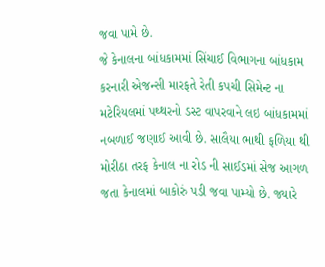જવા પામે છે.
જે કેનાલના બાંધકામમાં સિંચાઈ વિભાગના બાંધકામ કરનારી એજન્સી મારફતે રેતી કપચી સિમેન્ટ ના મટેરિયલમાં પથ્થરનો ડસ્ટ વાપરવાને લઇ બાંધકામમાં નબળાઈ જણાઈ આવી છે. સાલૈયા ભાથી ફળિયા થી મોરીઠા તરફ કેનાલ ના રોડ ની સાઈડમાં સેજ આગળ જતા કેનાલમાં બાકોરું પડી જવા પામ્યો છે. જ્યારે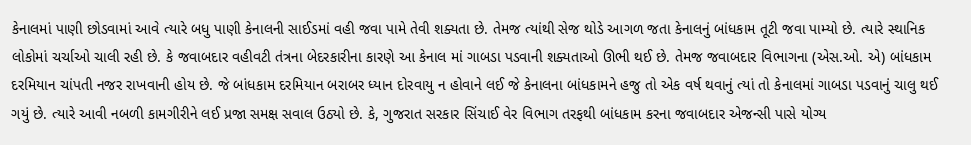કેનાલમાં પાણી છોડવામાં આવે ત્યારે બધુ પાણી કેનાલની સાઈડમાં વહી જવા પામે તેવી શક્યતા છે. તેમજ ત્યાંથી સેજ થોડે આગળ જતા કેનાલનું બાંધકામ તૂટી જવા પામ્યો છે. ત્યારે સ્થાનિક લોકોમાં ચર્ચાઓ ચાલી રહી છે. કે જવાબદાર વહીવટી તંત્રના બેદરકારીના કારણે આ કેનાલ માં ગાબડા પડવાની શક્યતાઓ ઊભી થઈ છે. તેમજ જવાબદાર વિભાગના (એસ.ઓ. એ) બાંધકામ દરમિયાન ચાંપતી નજર રાખવાની હોય છે. જે બાંધકામ દરમિયાન બરાબર ધ્યાન દોરવાયુ ન હોવાને લઈ જે કેનાલના બાંધકામને હજુ તો એક વર્ષ થવાનું ત્યાં તો કેનાલમાં ગાબડા પડવાનું ચાલુ થઈ ગયું છે. ત્યારે આવી નબળી કામગીરીને લઈ પ્રજા સમક્ષ સવાલ ઉઠ્યો છે. કે, ગુજરાત સરકાર સિંચાઈ વેર વિભાગ તરફથી બાંધકામ કરના જવાબદાર એજન્સી પાસે યોગ્ય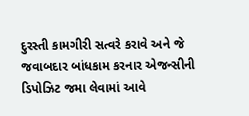દુરસ્તી કામગીરી સત્વરે કરાવે અને જે જવાબદાર બાંધકામ કરનાર એજન્સીની ડિપોઝિટ જમા લેવામાં આવે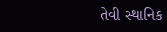તેવી સ્થાનિક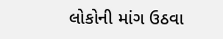લોકોની માંગ ઉઠવા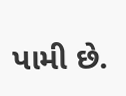પામી છે.